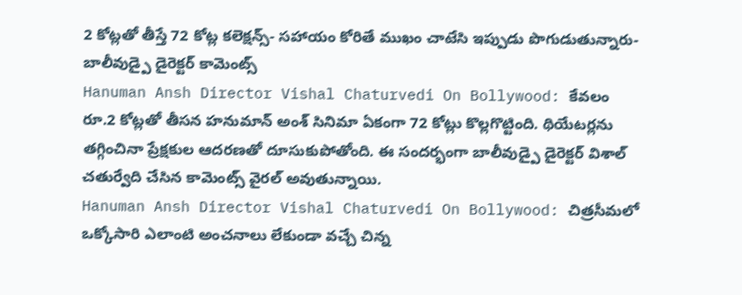2 కోట్లతో తీస్తే 72 కోట్ల కలెక్షన్స్- సహాయం కోరితే ముఖం చాటేసి ఇప్పుడు పొగుడుతున్నారు- బాలీవుడ్పై డైరెక్టర్ కామెంట్స్
Hanuman Ansh Director Vishal Chaturvedi On Bollywood: కేవలం రూ.2 కోట్లతో తీసన హనుమాన్ అంశ్ సినిమా ఏకంగా 72 కోట్లు కొల్లగొట్టింది. థియేటర్లను తగ్గించినా ప్రేక్షకుల ఆదరణతో దూసుకుపోతోంది. ఈ సందర్భంగా బాలీవుడ్పై డైరెక్టర్ విశాల్ చతుర్వేది చేసిన కామెంట్స్ వైరల్ అవుతున్నాయి.
Hanuman Ansh Director Vishal Chaturvedi On Bollywood: చిత్రసీమలో ఒక్కోసారి ఎలాంటి అంచనాలు లేకుండా వచ్చే చిన్న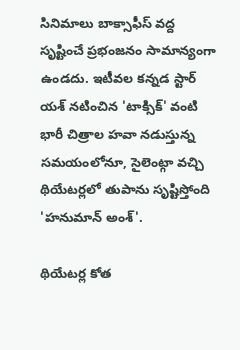సినిమాలు బాక్సాఫీస్ వద్ద సృష్టించే ప్రభంజనం సామాన్యంగా ఉండదు. ఇటీవల కన్నడ స్టార్ యశ్ నటించిన 'టాక్సిక్' వంటి భారీ చిత్రాల హవా నడుస్తున్న సమయంలోనూ, సైలెంట్గా వచ్చి థియేటర్లలో తుపాను సృష్టిస్తోంది 'హనుమాన్ అంశ్'.

థియేటర్ల కోత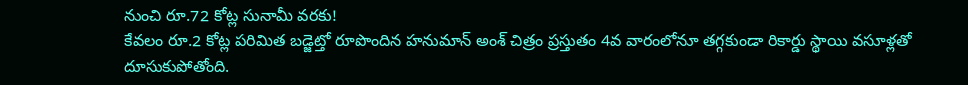నుంచి రూ.72 కోట్ల సునామీ వరకు!
కేవలం రూ.2 కోట్ల పరిమిత బడ్జెట్తో రూపొందిన హనుమాన్ అంశ్ చిత్రం ప్రస్తుతం 4వ వారంలోనూ తగ్గకుండా రికార్డు స్థాయి వసూళ్లతో దూసుకుపోతోంది.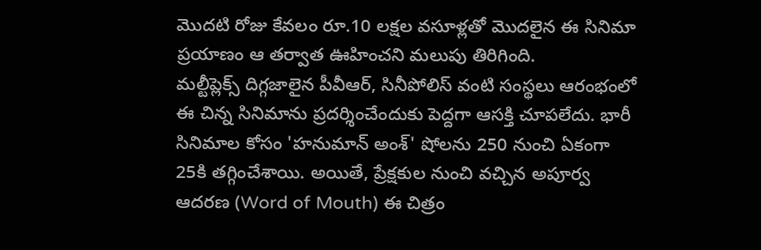మొదటి రోజు కేవలం రూ.10 లక్షల వసూళ్లతో మొదలైన ఈ సినిమా ప్రయాణం ఆ తర్వాత ఊహించని మలుపు తిరిగింది.
మల్టీప్లెక్స్ దిగ్గజాలైన పీవీఆర్, సినీపోలిస్ వంటి సంస్థలు ఆరంభంలో ఈ చిన్న సినిమాను ప్రదర్శించేందుకు పెద్దగా ఆసక్తి చూపలేదు. భారీ సినిమాల కోసం 'హనుమాన్ అంశ్' షోలను 250 నుంచి ఏకంగా 25కి తగ్గించేశాయి. అయితే, ప్రేక్షకుల నుంచి వచ్చిన అపూర్వ ఆదరణ (Word of Mouth) ఈ చిత్రం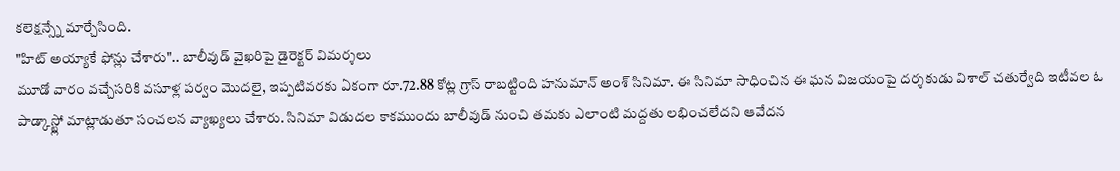కలెక్షన్స్నే మార్చేసింది.
"హిట్ అయ్యాకే ఫోన్లు చేశారు".. బాలీవుడ్ వైఖరిపై డైరెక్టర్ విమర్శలు
మూడో వారం వచ్చేసరికి వసూళ్ల పర్వం మొదలై, ఇప్పటివరకు ఏకంగా రూ.72.88 కోట్ల గ్రాస్ రాబట్టింది హనుమాన్ అంశ్ సినిమా. ఈ సినిమా సాధించిన ఈ ఘన విజయంపై దర్శకుడు విశాల్ చతుర్వేది ఇటీవల ఓ పాడ్కాస్ట్లో మాట్లాడుతూ సంచలన వ్యాఖ్యలు చేశారు. సినిమా విడుదల కాకముందు బాలీవుడ్ నుంచి తమకు ఎలాంటి మద్దతు లభించలేదని ఆవేదన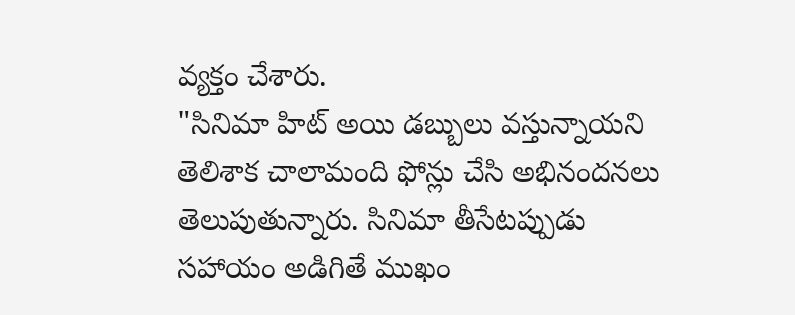వ్యక్తం చేశారు.
"సినిమా హిట్ అయి డబ్బులు వస్తున్నాయని తెలిశాక చాలామంది ఫోన్లు చేసి అభినందనలు తెలుపుతున్నారు. సినిమా తీసేటప్పుడు సహాయం అడిగితే ముఖం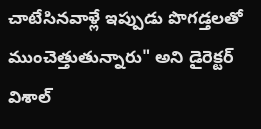చాటేసినవాళ్లే ఇప్పుడు పొగడ్తలతో ముంచెత్తుతున్నారు" అని డైరెక్టర్ విశాల్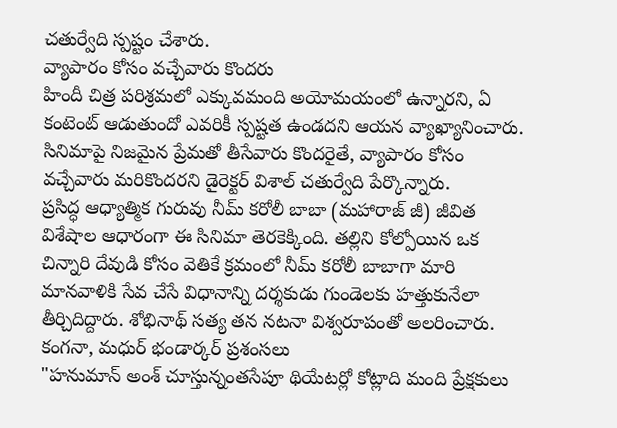చతుర్వేది స్పష్టం చేశారు.
వ్యాపారం కోసం వచ్చేవారు కొందరు
హిందీ చిత్ర పరిశ్రమలో ఎక్కువమంది అయోమయంలో ఉన్నారని, ఏ కంటెంట్ ఆడుతుందో ఎవరికీ స్పష్టత ఉండదని ఆయన వ్యాఖ్యానించారు. సినిమాపై నిజమైన ప్రేమతో తీసేవారు కొందరైతే, వ్యాపారం కోసం వచ్చేవారు మరికొందరని డైరెక్టర్ విశాల్ చతుర్వేది పేర్కొన్నారు.
ప్రసిద్ధ ఆధ్యాత్మిక గురువు నీమ్ కరోలీ బాబా (మహారాజ్ జీ) జీవిత విశేషాల ఆధారంగా ఈ సినిమా తెరకెక్కింది. తల్లిని కోల్పోయిన ఒక చిన్నారి దేవుడి కోసం వెతికే క్రమంలో నీమ్ కరోలీ బాబాగా మారి మానవాళికి సేవ చేసే విధానాన్ని దర్శకుడు గుండెలకు హత్తుకునేలా తీర్చిదిద్దారు. శోభినాథ్ సత్య తన నటనా విశ్వరూపంతో అలరించారు.
కంగనా, మధుర్ భండార్కర్ ప్రశంసలు
"హనుమాన్ అంశ్ చూస్తున్నంతసేపూ థియేటర్లో కోట్లాది మంది ప్రేక్షకులు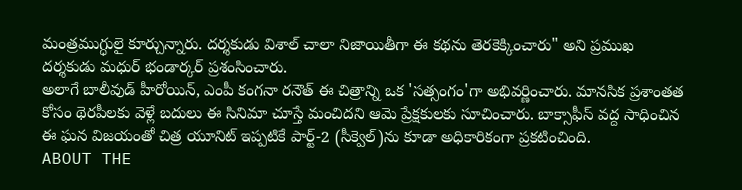మంత్రముగ్ధులై కూర్చున్నారు. దర్శకుడు విశాల్ చాలా నిజాయితీగా ఈ కథను తెరకెక్కించారు" అని ప్రముఖ దర్శకుడు మధుర్ భండార్కర్ ప్రశంసించారు.
అలాగే బాలీవుడ్ హీరోయిన్, ఎంపీ కంగనా రనౌత్ ఈ చిత్రాన్ని ఒక 'సత్సంగం'గా అభివర్ణించారు. మానసిక ప్రశాంతత కోసం థెరపీలకు వెళ్లే బదులు ఈ సినిమా చూస్తే మంచిదని ఆమె ప్రేక్షకులకు సూచించారు. బాక్సాఫీస్ వద్ద సాధించిన ఈ ఘన విజయంతో చిత్ర యూనిట్ ఇప్పటికే పార్ట్-2 (సీక్వెల్)ను కూడా అధికారికంగా ప్రకటించింది.
ABOUT THE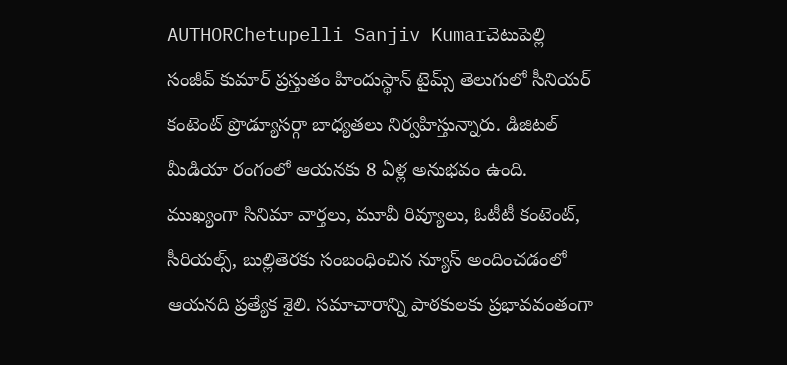AUTHORChetupelli Sanjiv Kumarచెటుపెల్లి సంజీవ్ కుమార్ ప్రస్తుతం హిందుస్థాన్ టైమ్స్ తెలుగులో సీనియర్ కంటెంట్ ప్రొడ్యూసర్గా బాధ్యతలు నిర్వహిస్తున్నారు. డిజిటల్ మీడియా రంగంలో ఆయనకు 8 ఏళ్ల అనుభవం ఉంది. ముఖ్యంగా సినిమా వార్తలు, మూవీ రివ్యూలు, ఓటీటీ కంటెంట్, సీరియల్స్, బుల్లితెరకు సంబంధించిన న్యూస్ అందించడంలో ఆయనది ప్రత్యేక శైలి. సమాచారాన్ని పాఠకులకు ప్రభావవంతంగా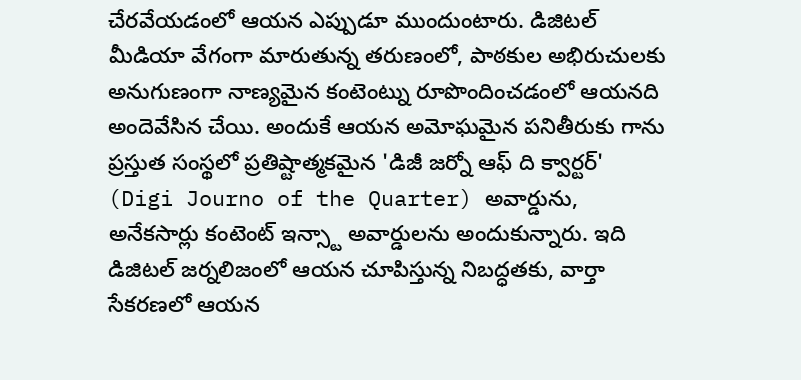చేరవేయడంలో ఆయన ఎప్పుడూ ముందుంటారు. డిజిటల్ మీడియా వేగంగా మారుతున్న తరుణంలో, పాఠకుల అభిరుచులకు అనుగుణంగా నాణ్యమైన కంటెంట్ను రూపొందించడంలో ఆయనది అందెవేసిన చేయి. అందుకే ఆయన అమోఘమైన పనితీరుకు గాను ప్రస్తుత సంస్థలో ప్రతిష్టాత్మకమైన 'డిజీ జర్నో ఆఫ్ ది క్వార్టర్' (Digi Journo of the Quarter) అవార్డును, అనేకసార్లు కంటెంట్ ఇన్స్టా అవార్డులను అందుకున్నారు. ఇది డిజిటల్ జర్నలిజంలో ఆయన చూపిస్తున్న నిబద్ధతకు, వార్తా సేకరణలో ఆయన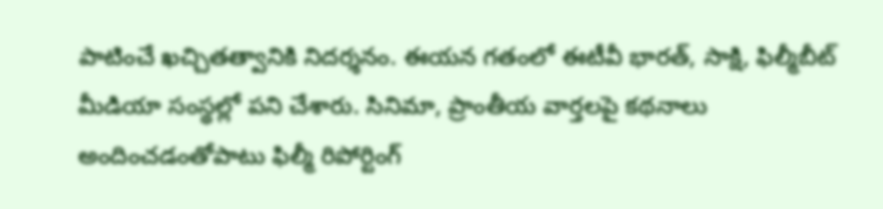పాటించే ఖచ్చితత్వానికి నిదర్శనం. ఈయన గతంలో ఈటీవీ భారత్, సాక్షి, ఫిల్మీబీట్ మీడియా సంస్థల్లో పని చేశారు. సినిమా, ప్రాంతీయ వార్తలపై కథనాలు అందించడంతోపాటు ఫిల్మీ రిపోర్టింగ్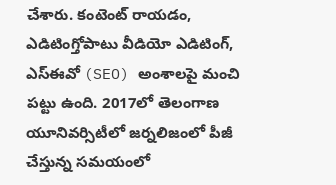చేశారు. కంటెంట్ రాయడం, ఎడిటింగ్తోపాటు వీడియో ఎడిటింగ్, ఎస్ఈవో (SEO) అంశాలపై మంచి పట్టు ఉంది. 2017లో తెలంగాణ యూనివర్సిటీలో జర్నలిజంలో పీజీ చేస్తున్న సమయంలో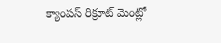క్యాంపస్ రిక్రూట్ మెంట్లో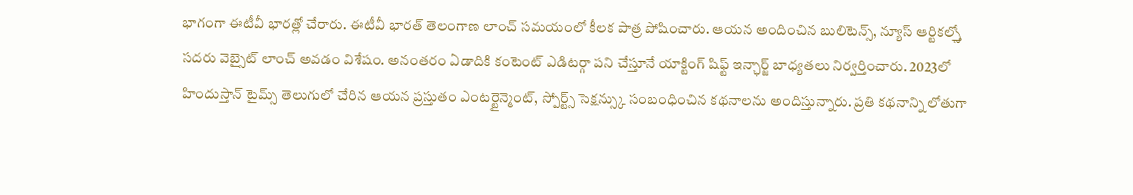భాగంగా ఈటీవీ భారత్లో చేరారు. ఈటీవీ భారత్ తెలంగాణ లాంచ్ సమయంలో కీలక పాత్ర పోషించారు. ఆయన అందించిన బులిటెన్స్, న్యూస్ ఆర్టికల్స్తో సదరు వెబ్సైట్ లాంచ్ అవడం విశేషం. అనంతరం ఏడాదికి కంటెంట్ ఎడిటర్గా పని చేస్తూనే యాక్టింగ్ షిఫ్ట్ ఇన్ఛార్జ్ బాధ్యతలు నిర్వర్తించారు. 2023లో హిందుస్తాన్ టైమ్స్ తెలుగులో చేరిన ఆయన ప్రస్తుతం ఎంటర్టైన్మెంట్, స్పోర్ట్స్ సెక్షన్స్కు సంబంధించిన కథనాలను అందిస్తున్నారు. ప్రతి కథనాన్ని లోతుగా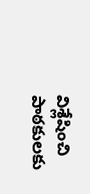విశ్లేషించి పాఠకులకు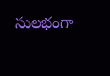సులభంగా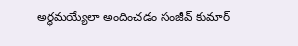అర్థమయ్యేలా అందించడం సంజీవ్ కుమార్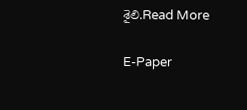శైలి.Read More

E-Paper